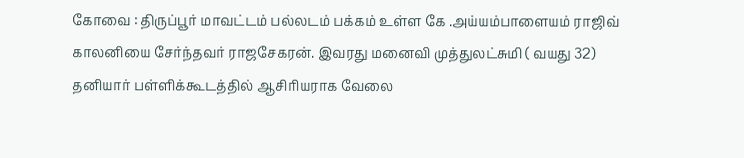கோவை : திருப்பூர் மாவட்டம் பல்லடம் பக்கம் உள்ள கே .அய்யம்பாளையம் ராஜிவ் காலனியை சேர்ந்தவர் ராஜசேகரன். இவரது மனைவி முத்துலட்சுமி ( வயது 32) தனியார் பள்ளிக்கூடத்தில் ஆசிரியராக வேலை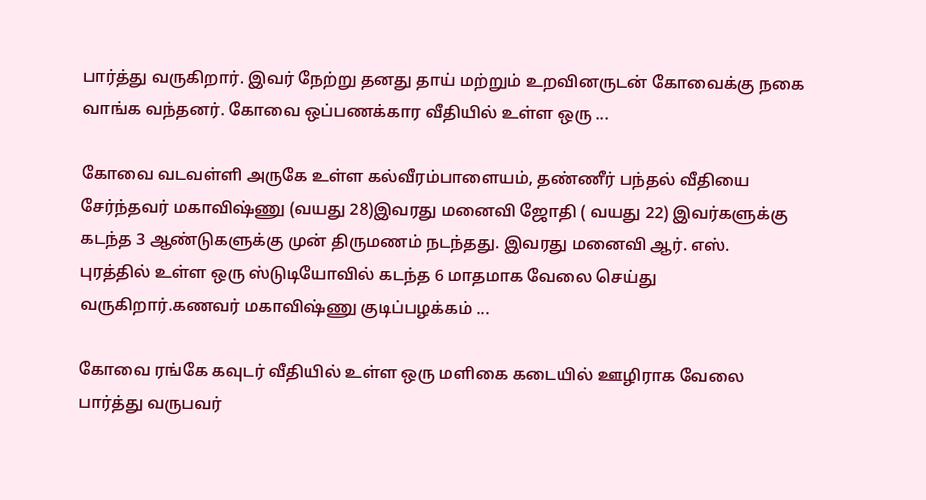பார்த்து வருகிறார். இவர் நேற்று தனது தாய் மற்றும் உறவினருடன் கோவைக்கு நகை வாங்க வந்தனர். கோவை ஒப்பணக்கார வீதியில் உள்ள ஒரு ...

கோவை வடவள்ளி அருகே உள்ள கல்வீரம்பாளையம், தண்ணீர் பந்தல் வீதியை சேர்ந்தவர் மகாவிஷ்ணு (வயது 28)இவரது மனைவி ஜோதி ( வயது 22) இவர்களுக்கு கடந்த 3 ஆண்டுகளுக்கு முன் திருமணம் நடந்தது. இவரது மனைவி ஆர். எஸ். புரத்தில் உள்ள ஒரு ஸ்டுடியோவில் கடந்த 6 மாதமாக வேலை செய்து வருகிறார்.கணவர் மகாவிஷ்ணு குடிப்பழக்கம் ...

கோவை ரங்கே கவுடர் வீதியில் உள்ள ஒரு மளிகை கடையில் ஊழிராக வேலை பார்த்து வருபவர்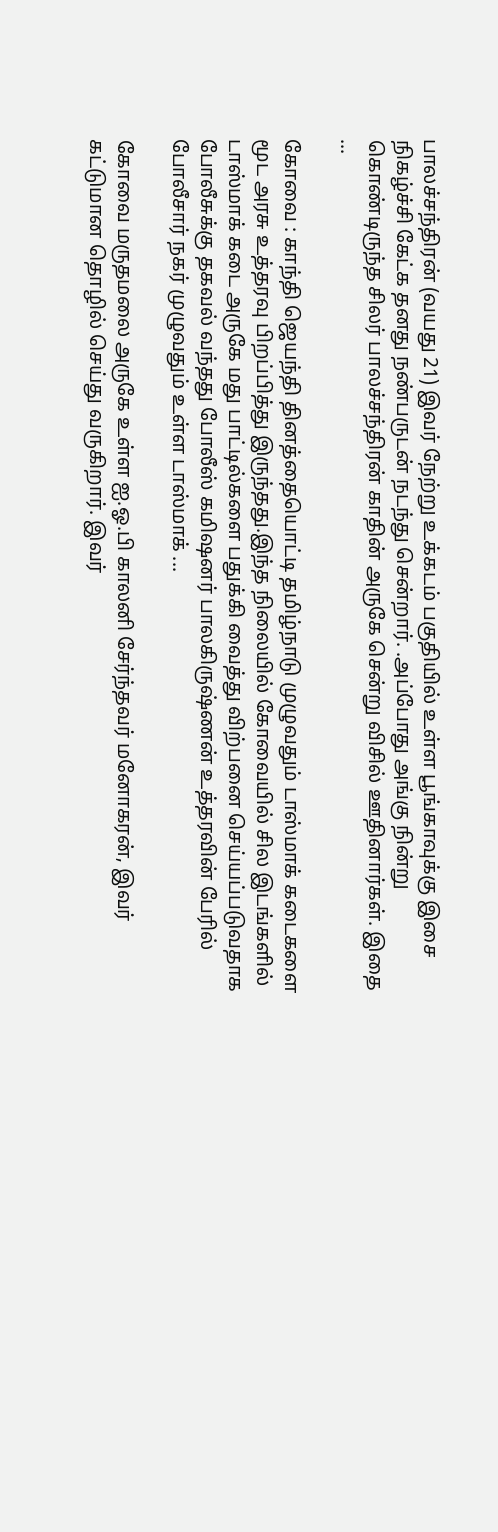பாலச்சந்திரன் (வயது 21) இவர் நேற்று உக்கடம் பகுதியில் உள்ள பூங்காவுக்கு இசை நிகழ்ச்சி கேட்க தனது நண்பருடன் நடந்து சென்றார். .அப்போது அங்கு நின்று கொண்டிருந்த சிலர் பாலச்சந்திரன் காதின் அருகே சென்று விசில் ஊதினார்கள். இதை ...

கோவை : காந்தி ஜெயந்தி தினத்தையொட்டி தமிழ்நாடு முழுவதும் டாஸ்மாக் கடைகளை மூட அரசு உத்தரவு பிறப்பித்து இருந்தது.இந்த நிலையில் கோவையில் சில இடங்களில் டாஸ்மாக் கடை அருகே மது பாட்டில்களை பதுக்கி வைத்து விற்பனை செய்யப்படுவதாக போலீசுக்கு தகவல் வந்தது போலீஸ் கமிஷனர் பாலகிருஷ்ணன் உத்தரவின் பேரில் போலீசார் நகர் முழுவதும் உள்ள டாஸ்மாக் ...

கோவை மருதமலை அருகே உள்ள ஐ.ஓ.பி காலனி சேர்ந்தவர் மனோகரன், இவர் கட்டுமான தொழில் செய்து வருகிறார். இவர்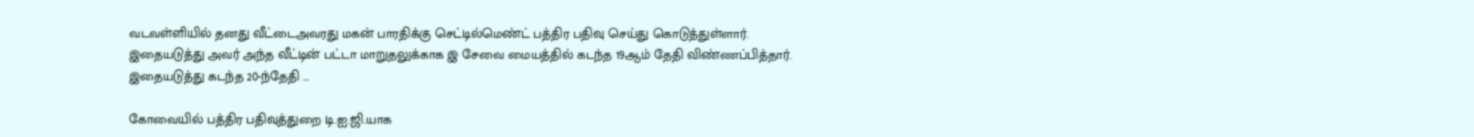வடவள்ளியில் தனது வீட்டைஅவரது மகன் பாரதிக்கு செட்டில்மெண்ட் பத்திர பதிவு செய்து கொடுத்துள்ளார். இதையடுத்து அவர் அந்த வீட்டின் பட்டா மாறுதலுக்காக இ சேவை மையத்தில் கடந்த 19ஆம் தேதி விண்ணப்பித்தார். இதையடுத்து கடந்த 20-ந்தேதி ...

கோவையில் பத்திர பதிவுத்துறை டி.ஐ.ஜி.யாக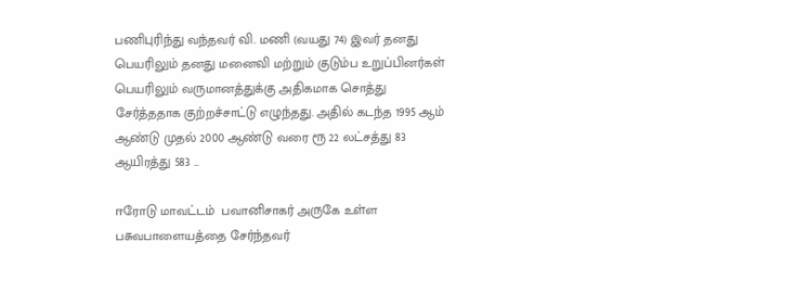பணிபுரிந்து வந்தவர் வி. மணி (வயது 74) இவர் தனது பெயரிலும் தனது மனைவி மற்றும் குடும்ப உறுப்பினர்கள் பெயரிலும் வருமானத்துக்கு அதிகமாக சொத்து சேர்த்ததாக குற்றச்சாட்டு எழுந்தது. அதில் கடந்த 1995 ஆம் ஆண்டு முதல் 2000 ஆண்டு வரை ரூ 22 லட்சத்து 83 ஆயிரத்து 583 ...

ஈரோடு மாவட்டம்  பவானிசாகர் அருகே உள்ள பசுவபாளையத்தை சேர்ந்தவர்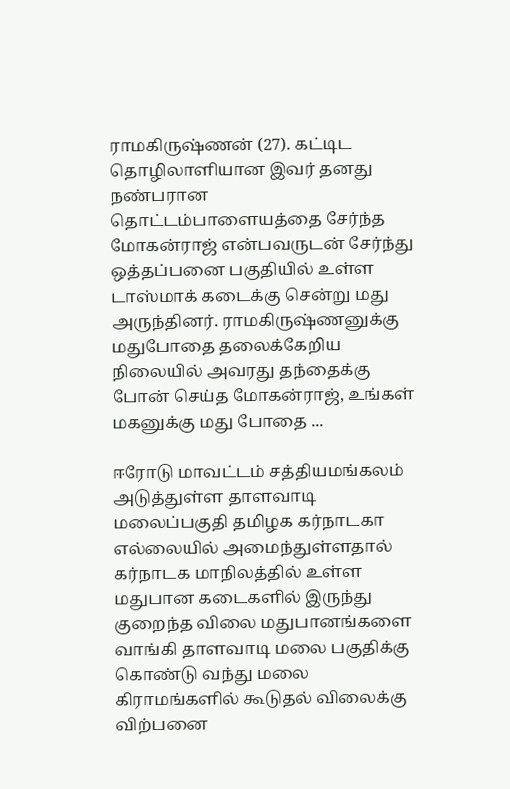ராமகிருஷ்ணன் (27). கட்டிட தொழிலாளியான இவர் தனது நண்பரான தொட்டம்பாளையத்தை சேர்ந்த மோகன்ராஜ் என்பவருடன் சேர்ந்து ஒத்தப்பனை பகுதியில் உள்ள டாஸ்மாக் கடைக்கு சென்று மது அருந்தினர். ராமகிருஷ்ணனுக்கு மதுபோதை தலைக்கேறிய நிலையில் அவரது தந்தைக்கு போன் செய்த மோகன்ராஜ், உங்கள் மகனுக்கு மது போதை ...

ஈரோடு மாவட்டம் சத்தியமங்கலம் அடுத்துள்ள தாளவாடி மலைப்பகுதி தமிழக கர்நாடகா எல்லையில் அமைந்துள்ளதால் கர்நாடக மாநிலத்தில் உள்ள மதுபான கடைகளில் இருந்து குறைந்த விலை மதுபானங்களை  வாங்கி தாளவாடி மலை பகுதிக்கு கொண்டு வந்து மலை கிராமங்களில் கூடுதல் விலைக்கு விற்பனை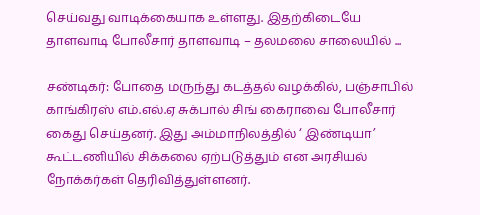செய்வது வாடிக்கையாக உள்ளது. இதற்கிடையே தாளவாடி போலீசார் தாளவாடி – தலமலை சாலையில் ...

சண்டிகர்: போதை மருந்து கடத்தல் வழக்கில், பஞ்சாபில் காங்கிரஸ் எம்.எல்.ஏ சுக்பால் சிங் கைராவை போலீசார் கைது செய்தனர். இது அம்மாநிலத்தில் ‘ இண்டியா’ கூட்டணியில் சிக்கலை ஏற்படுத்தும் என அரசியல் நோக்கர்கள் தெரிவித்துள்ளனர்.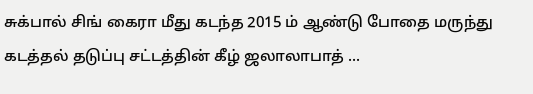சுக்பால் சிங் கைரா மீது கடந்த 2015 ம் ஆண்டு போதை மருந்து கடத்தல் தடுப்பு சட்டத்தின் கீழ் ஜலாலாபாத் ...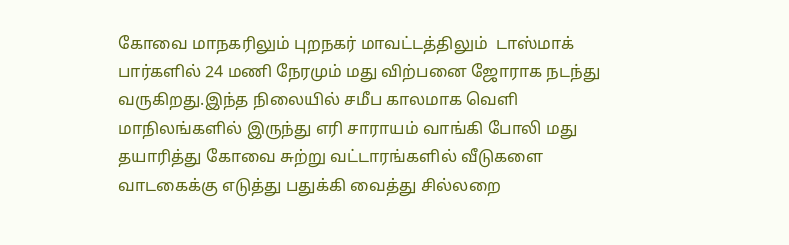கோவை மாநகரிலும் புறநகர் மாவட்டத்திலும்  டாஸ்மாக் பார்களில் 24 மணி நேரமும் மது விற்பனை ஜோராக நடந்து வருகிறது.இந்த நிலையில் சமீப காலமாக வெளி மாநிலங்களில் இருந்து எரி சாராயம் வாங்கி போலி மது தயாரித்து கோவை சுற்று வட்டாரங்களில் வீடுகளை வாடகைக்கு எடுத்து பதுக்கி வைத்து சில்லறை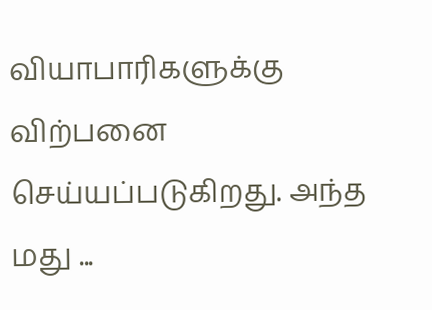வியாபாரிகளுக்கு விற்பனை செய்யப்படுகிறது. அந்த மது ...